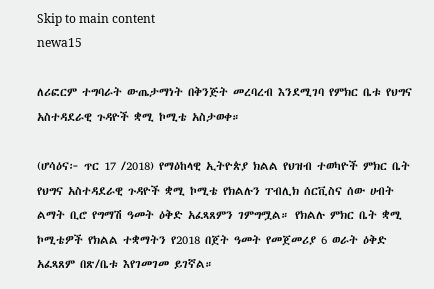Skip to main content
newa15

ለሪፎርም ተግባራት ውጤታማነት በቅንጅት መረባረብ እንደሚገባ የምክር ቤቱ የህግና አስተዳደራዊ ጉዳዮች ቋሚ ኮሚቴ አስታወቀ።

(ሆሳዕና፦ ጥር 17 /2018) የማዕከላዊ ኢትዮጵያ ክልል የህዝብ ተወካዮች ምክር ቤት የህግና አስተዳደራዊ ጉዳዮች ቋሚ ኮሚቴ የክልሉን ፐብሊክ ሰርቪስና ሰው ሀብት ልማት ቢሮ የግማሽ ዓመት ዕቅድ አፈጻጸምን ገምግሟል። የክልሉ ምክር ቤት ቋሚ ኮሚቴዎች የክልል ተቋማትን የ2018 በጀት ዓመት የመጀመሪያ 6 ወራት ዕቅድ አፈጻጸም በጽ/ቤቱ እየገመገመ ይገኛል።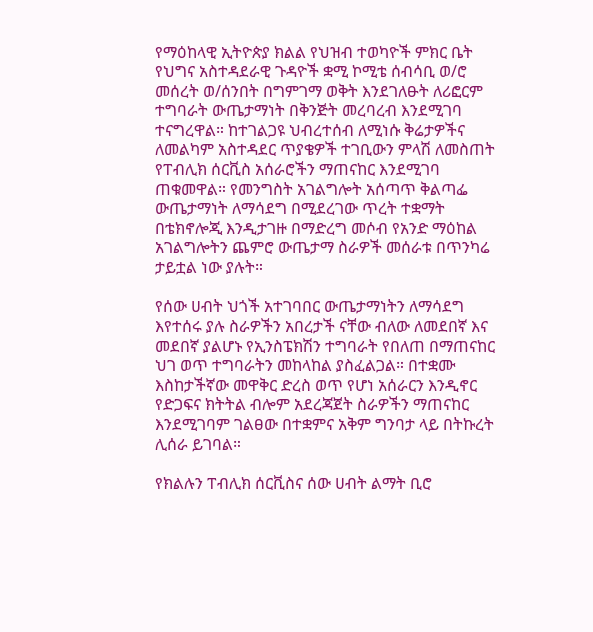የማዕከላዊ ኢትዮጵያ ክልል የህዝብ ተወካዮች ምክር ቤት የህግና አስተዳደራዊ ጉዳዮች ቋሚ ኮሚቴ ሰብሳቢ ወ/ሮ መሰረት ወ/ሰንበት በግምገማ ወቅት እንደገለፁት ለሪፎርም ተግባራት ውጤታማነት በቅንጅት መረባረብ እንደሚገባ ተናግረዋል። ከተገልጋዩ ህብረተሰብ ለሚነሱ ቅሬታዎችና ለመልካም አስተዳደር ጥያቄዎች ተገቢውን ምላሽ ለመስጠት የፐብሊክ ሰርቪስ አሰራሮችን ማጠናከር እንደሚገባ ጠቁመዋል። የመንግስት አገልግሎት አሰጣጥ ቅልጣፌ ውጤታማነት ለማሳደግ በሚደረገው ጥረት ተቋማት በቴክኖሎጂ እንዲታገዙ በማድረግ መሶብ የአንድ ማዕከል አገልግሎትን ጨምሮ ውጤታማ ስራዎች መሰራቱ በጥንካሬ ታይቷል ነው ያሉት።

የሰው ሀብት ህጎች አተገባበር ውጤታማነትን ለማሳደግ እየተሰሩ ያሉ ስራዎችን አበረታች ናቸው ብለው ለመደበኛ እና መደበኛ ያልሆኑ የኢንስፔክሽን ተግባራት የበለጠ በማጠናከር ህገ ወጥ ተግባራትን መከላከል ያስፈልጋል። በተቋሙ እስከታችኛው መዋቅር ድረስ ወጥ የሆነ አሰራርን እንዲኖር የድጋፍና ክትትል ብሎም አደረጃጀት ስራዎችን ማጠናከር እንደሚገባም ገልፀው በተቋምና አቅም ግንባታ ላይ በትኩረት ሊሰራ ይገባል።

የክልሉን ፐብሊክ ሰርቪስና ሰው ሀብት ልማት ቢሮ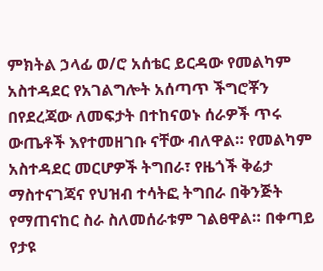ምክትል ኃላፊ ወ/ሮ አሰቴር ይርዳው የመልካም አስተዳደር የአገልግሎት አሰጣጥ ችግሮቾን በየደረጃው ለመፍታት በተከናወኑ ሰራዎች ጥሩ ውጤቶች እየተመዘገቡ ናቸው ብለዋል። የመልካም አስተዳደር መርሆዎች ትግበራ፣ የዜጎች ቅሬታ ማስተናገጃና የህዝብ ተሳትፎ ትግበራ በቅንጅት የማጠናከር ስራ ስለመሰራቱም ገልፀዋል። በቀጣይ የታዩ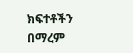ክፍተቶችን በማረም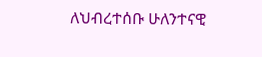ለህብረተሰቡ ሁለንተናዊ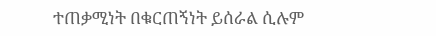ተጠቃሚነት በቁርጠኝነት ይሰራል ሲሉም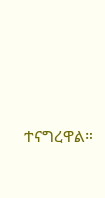ተናግረዋል።